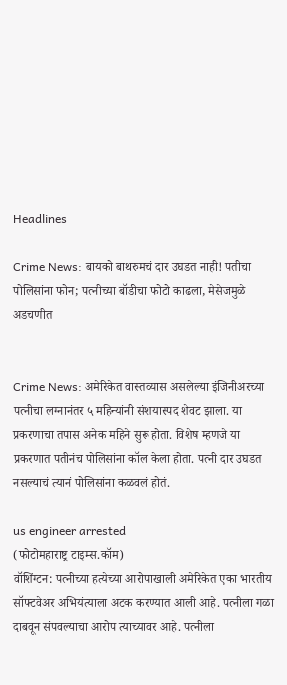Headlines

Crime News: बायको बाथरुमचं दार उघडत नाही! पतीचा पोलिसांना फोन; पत्नीच्या बॉडीचा फोटो काढला, मेसेजमुळे अडचणीत


Crime News: अमेरिकेत वास्तव्यास असलेल्या इंजिनीअरच्या पत्नीचा लग्नानंतर ५ महिन्यांनी संशयास्पद शेवट झाला. या प्रकरणाचा तपास अनेक महिने सुरू होता. विशेष म्हणजे या प्रकरणात पतीनंच पोलिसांना कॉल केला होता. पत्नी दार उघडत नसल्याचं त्यानं पोलिसांना कळवलं होतं.

us engineer arrested
(फोटोमहाराष्ट्र टाइम्स.कॉम)
वॉशिंग्टन: पत्नीच्या हत्येच्या आरोपाखाली अमेरिकेत एका भारतीय सॉफ्टवेअर अभियंत्याला अटक करण्यात आली आहे. पत्नीला गळा दाबवून संपवल्याचा आरोप त्याच्यावर आहे. पत्नीला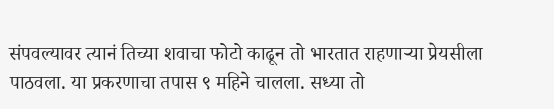संपवल्यावर त्यानं तिच्या शवाचा फोटो काढून तो भारतात राहणाऱ्या प्रेयसीला पाठवला. या प्रकरणाचा तपास ९ महिने चालला. सध्या तो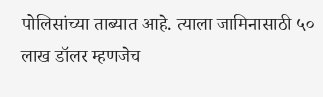पोलिसांच्या ताब्यात आहे. त्याला जामिनासाठी ५० लाख डॉलर म्हणजेच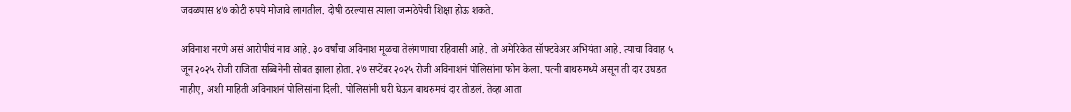जवळपास ४७ कोटी रुपये मोजावे लागतील. दोषी ठरल्यास त्याला जन्मठेपेची शिक्षा होऊ शकते.

अविनाश नरणे असं आरोपीचं नाव आहे. ३० वर्षांचा अविनाश मूळचा तेलंगणाचा रहिवासी आहे. तो अमेरिकेत सॉफ्टवेअर अभियंता आहे. त्याचा विवाह ५ जून २०२५ रोजी राजिता सब्बिनेनी सोबत झाला होता. २७ सप्टेंबर २०२५ रोजी अविनाशनं पोलिसांना फोन केला. पत्नी बाथरुमध्ये असून ती दार उघडत नाहीए, अशी माहिती अविनाशनं पोलिसांना दिली. पोलिसांनी घरी घेऊन बाथरुमचं दार तोडलं. तेव्हा आता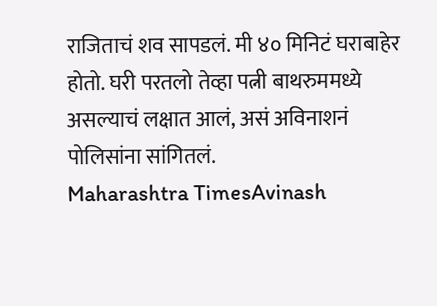राजिताचं शव सापडलं. मी ४० मिनिटं घराबाहेर होतो. घरी परतलो तेव्हा पत्नी बाथरुममध्ये असल्याचं लक्षात आलं, असं अविनाशनं पोलिसांना सांगितलं.
Maharashtra TimesAvinash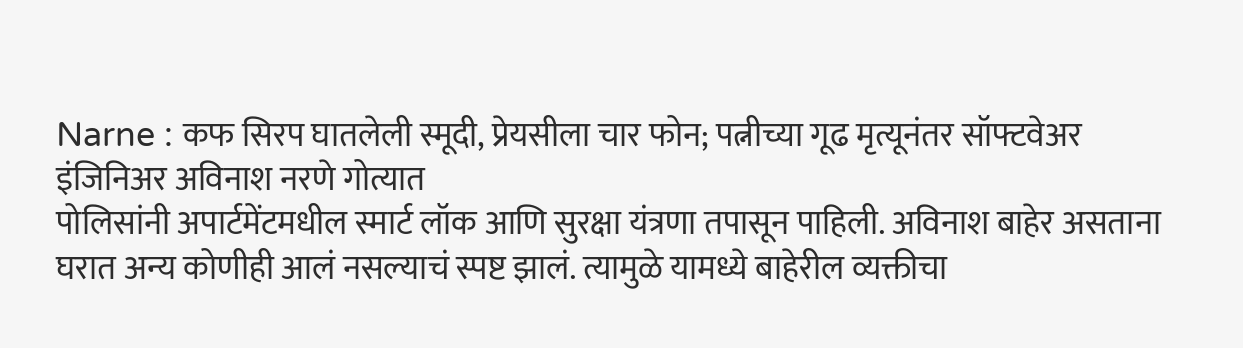Narne : कफ सिरप घातलेली स्मूदी, प्रेयसीला चार फोन; पत्नीच्या गूढ मृत्यूनंतर सॉफ्टवेअर इंजिनिअर अविनाश नरणे गोत्यात
पोलिसांनी अपार्टमेंटमधील स्मार्ट लॉक आणि सुरक्षा यंत्रणा तपासून पाहिली. अविनाश बाहेर असताना घरात अन्य कोणीही आलं नसल्याचं स्पष्ट झालं. त्यामुळे यामध्ये बाहेरील व्यक्तीचा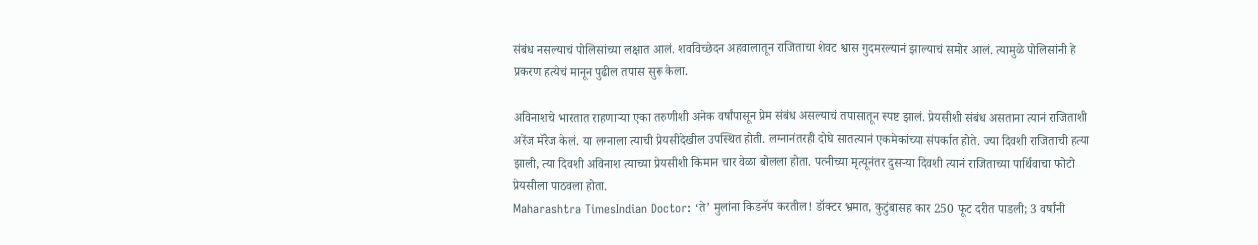संबंध नसल्याचं पोलिसांच्या लक्षात आलं. शवविच्छेदन अहवालातून राजिताचा शेवट श्वास गुदमरल्यानं झाल्याचं समोर आलं. त्यामुळे पोलिसांनी हे प्रकरण हत्येचं मानून पुढील तपास सुरू केला.

अविनाशचे भारतात राहणाऱ्या एका तरुणीशी अनेक वर्षांपासून प्रेम संबंध असल्याचं तपासातून स्पष्ट झालं. प्रेयसीशी संबंध असताना त्यानं राजिताशी अरेंज मॅरेज केलं. या लग्नाला त्याची प्रेयसीदेखील उपस्थित होती. लग्नानंतरही दोघे सातत्यानं एकमेकांच्या संपर्कात होते. ज्या दिवशी राजिताची हत्या झाली, त्या दिवशी अविनाश त्याच्या प्रेयसीशी किमान चार वेळा बोलला होता. पत्नीच्या मृत्यूनंतर दुसऱ्या दिवशी त्यानं राजिताच्या पार्थिवाचा फोटो प्रेयसीला पाठवला होता.
Maharashtra TimesIndian Doctor: ‘ते’ मुलांना किडनॅप करतील! डॉक्टर भ्रमात, कुटुंबासह कार 250 फूट दरीत पाडली; 3 वर्षांनी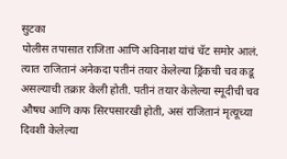सुटका
पोलीस तपासात राजिता आणि अविनाश यांचं चॅट समोर आलं. त्यात राजितानं अनेकदा पतीनं तयार केलेल्या ड्रिंकची चव कडू असल्याची तक्रार केली होती. पतीनं तयार केलेल्या स्मूदीची चव औषध आणि कफ सिरपसारखी होती, असं राजितानं मृत्यूच्या दिवशी केलेल्या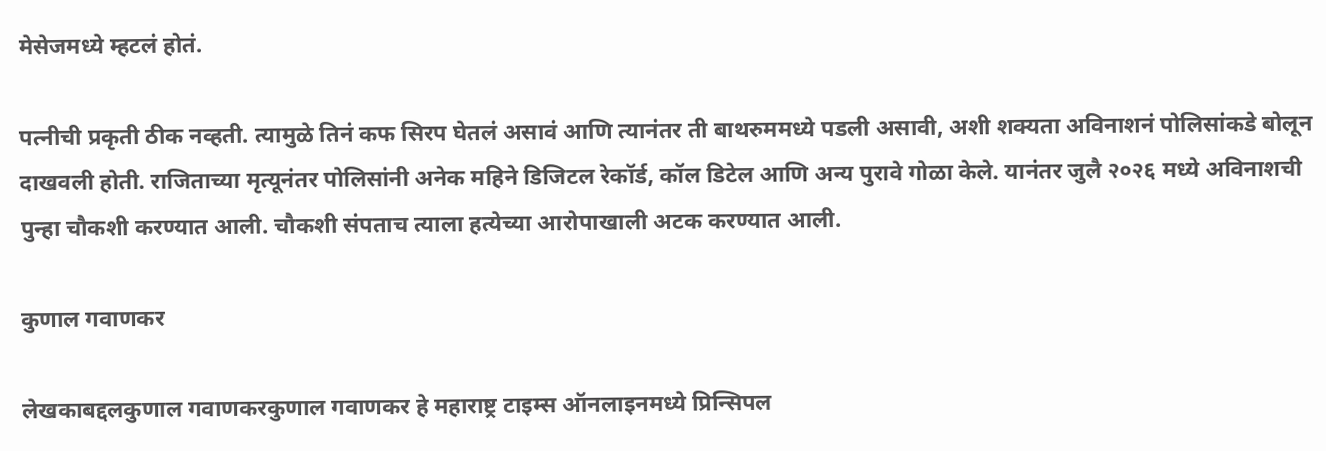मेसेजमध्ये म्हटलं होतं.

पत्नीची प्रकृती ठीक नव्हती. त्यामुळे तिनं कफ सिरप घेतलं असावं आणि त्यानंतर ती बाथरुममध्ये पडली असावी, अशी शक्यता अविनाशनं पोलिसांकडे बोलून दाखवली होती. राजिताच्या मृत्यूनंतर पोलिसांनी अनेक महिने डिजिटल रेकॉर्ड, कॉल डिटेल आणि अन्य पुरावे गोळा केले. यानंतर जुलै २०२६ मध्ये अविनाशची पुन्हा चौकशी करण्यात आली. चौकशी संपताच त्याला हत्येच्या आरोपाखाली अटक करण्यात आली.

कुणाल गवाणकर

लेखकाबद्दलकुणाल गवाणकरकुणाल गवाणकर हे महाराष्ट्र टाइम्स ऑनलाइनमध्ये प्रिन्सिपल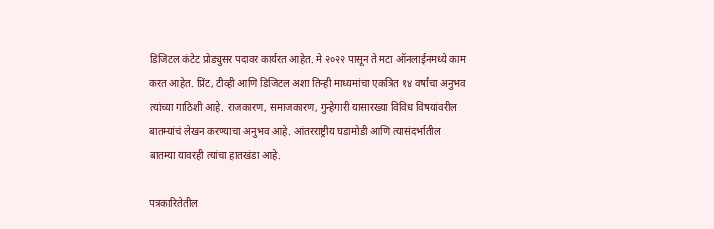डिजिटल कंटेट प्रोड्युसर पदावर कार्यरत आहेत. मे २०२२ पासून ते मटा ऑनलाईनमध्ये काम करत आहेत. प्रिंट, टीव्ही आणि डिजिटल अशा तिन्ही माध्यमांचा एकत्रित १४ वर्षांचा अनुभव त्यांच्या गाठिशी आहे. राजकारण, समाजकारण, गुन्हेगारी यासारख्या विविध विषयांवरील बातम्यांचं लेखन करण्याचा अनुभव आहे. आंतरराष्ट्रीय घडामोडी आणि त्यासंदर्भातील बातम्या यावरही त्यांचा हातखंडा आहे.

पत्रकारितेतील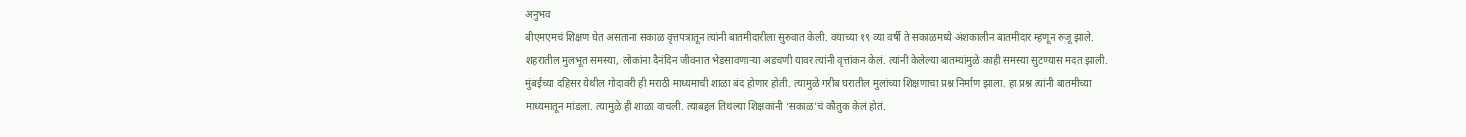अनुभव
बीएमएमचं शिक्षण घेत असताना सकाळ वृत्तपत्रातून त्यांनी बातमीदारीला सुरुवात केली. वयाच्या १९ व्या वर्षी ते सकाळमध्ये अंशकालीन बातमीदार म्हणून रुजू झाले. शहरातील मुलभूत समस्या, लोकांना दैनंदिन जीवनात भेडसावणाऱ्या अडचणी यावर त्यांनी वृत्तांकन केलं. त्यांनी केलेल्या बातम्यांमुळे काही समस्या सुटण्यास मदत झाली. मुंबईच्या दहिसर येथील गोदावरी ही मराठी माध्यमाची शाळा बंद होणार होती. त्यामुळे गरीब घरातील मुलांच्या शिक्षणाचा प्रश्न निर्माण झाला. हा प्रश्न त्यांनी बातमीच्या माध्यमातून मांडला. त्यामुळे ही शाळा वाचली. त्याबद्दल तिथल्या शिक्षकांनी ‘सकाळ’चं कौतुक केलं होतं.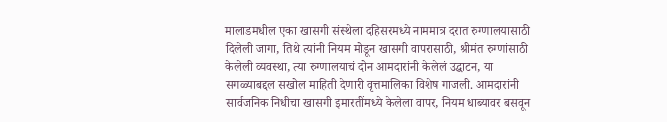मालाडमधील एका खासगी संस्थेला दहिसरमध्ये नाममात्र दरात रुग्णालयासाठी दिलेली जागा, तिथे त्यांनी नियम मोडून खासगी वापरासाठी, श्रीमंत रुग्णांसाठी केलेली व्यवस्था, त्या रुग्णालयाचं दोन आमदारांनी केलेलं उद्घाटन, या सगळ्याबद्दल सखोल माहिती देणारी वृत्तमालिका विशेष गाजली. आमदारांनी सार्वजनिक निधीचा खासगी इमारतींमध्ये केलेला वापर, नियम धाब्यावर बसवून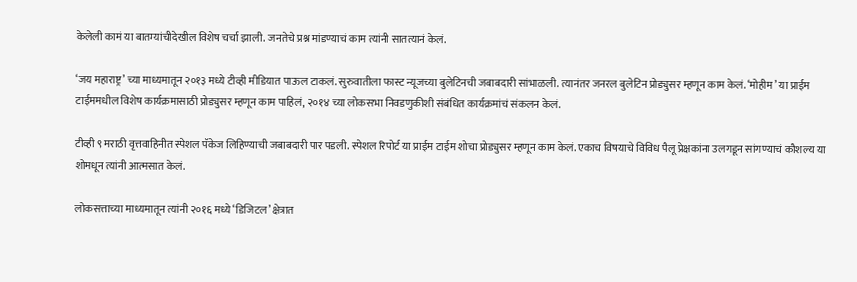केलेली कामं या बातम्यांचीदेखील विशेष चर्चा झाली. जनतेचे प्रश्न मांडण्याचं काम त्यांनी सातत्यानं केलं.

‘जय महाराष्ट्र’ च्या माध्यमातून २०१३ मध्ये टीव्ही मीडियात पाऊल टाकलं. सुरुवातीला फास्ट न्यूजच्या बुलेटिनची जबाबदारी सांभाळली. त्यानंतर जनरल बुलेटिन प्रोड्युसर म्हणून काम केलं. ‘मोहीम’ या प्राईम टाईममधील विशेष कार्यक्रमासाठी प्रोड्युसर म्हणून काम पाहिलं, २०१४ च्या लोकसभा निवडणुकीशी संबंधित कार्यक्रमांचं संकलन केलं.

टीव्ही ९ मराठी वृत्तवाहिनीत स्पेशल पॅकेज लिहिण्याची जबाबदारी पार पडली. स्पेशल रिपोर्ट या प्राईम टाईम शोचा प्रोड्युसर म्हणून काम केलं. एकाच विषयाचे विविध पैलू प्रेक्षकांना उलगडून सांगण्याचं कौशल्य या शोमधून त्यांनी आत्मसात केलं.

लोकसत्ताच्या माध्यमातून त्यांनी २०१६ मध्ये ‘डिजिटल’ क्षेत्रात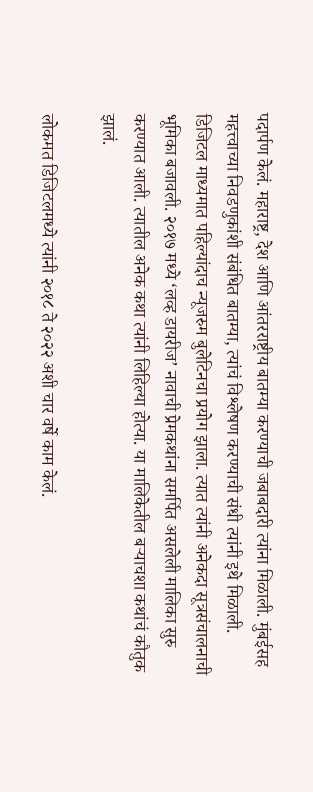पदार्पण केलं. महाराष्ट्र, देश आणि आंतरराष्ट्रीय बातम्या करण्याची जबाबदारी त्यांना मिळाली. मुंबईसह महत्त्वाच्या निवडणुकांशी संबंधित बातम्या, त्यांचं विश्लेषण करण्याची संधी त्यांनी इथे मिळाली. डिजिटल माध्यमात पहिल्यांदाच न्यूजरुम बुलेटिनचा प्रयोग झाला. त्यात त्यांनी अनेकदा सूत्रसंचालनाची भूमिका बजावली. २०१७ मध्ये ‘लव्ह डायरीज’ नावाची प्रेमकथांना समर्पित असलेली मालिका सुरु करण्यात आली. त्यातील अनेक कथा त्यांनी लिहिल्या होत्या. या मालिकेतील बऱ्याचशा कथांचं कौतुक झालं.

लोकमत डिजिटलमध्ये त्यांनी २०१८ ते २०२२ अशी चार वर्षे काम केलं.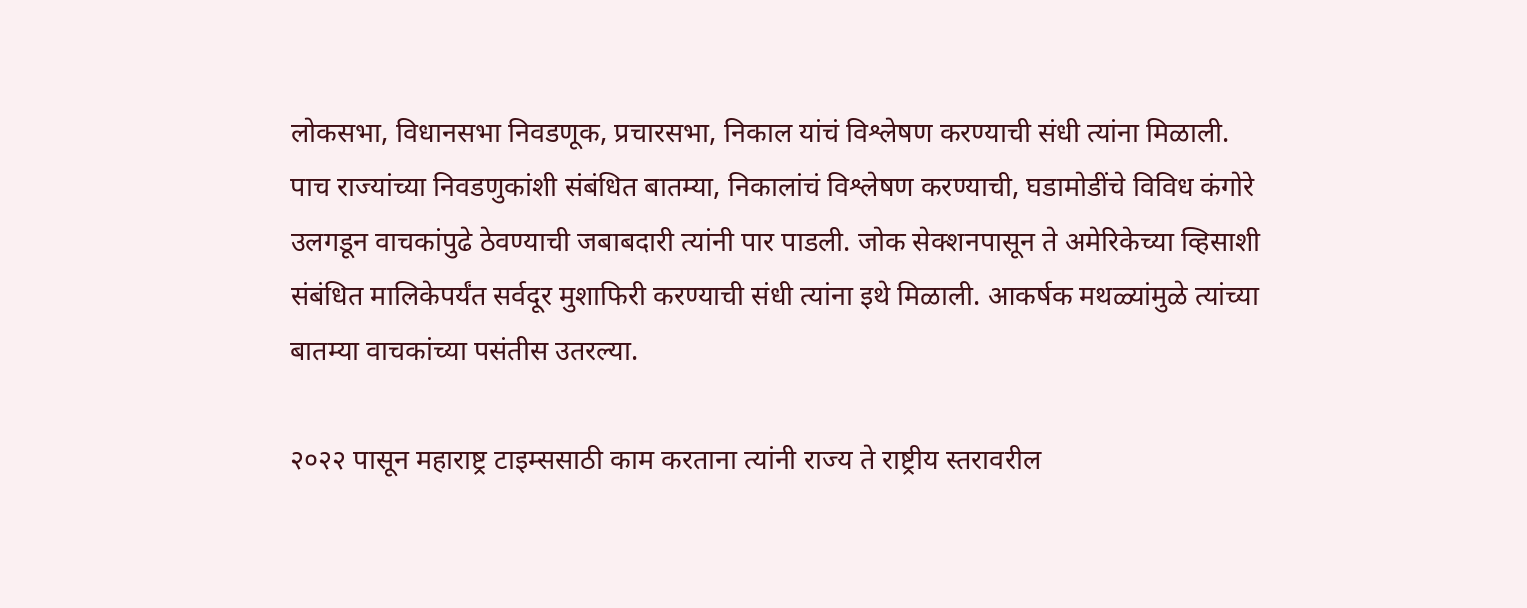लोकसभा, विधानसभा निवडणूक, प्रचारसभा, निकाल यांचं विश्लेषण करण्याची संधी त्यांना मिळाली. पाच राज्यांच्या निवडणुकांशी संबंधित बातम्या, निकालांचं विश्लेषण करण्याची, घडामोडींचे विविध कंगोरे उलगडून वाचकांपुढे ठेवण्याची जबाबदारी त्यांनी पार पाडली. जोक सेक्शनपासून ते अमेरिकेच्या व्हिसाशी संबंधित मालिकेपर्यंत सर्वदूर मुशाफिरी करण्याची संधी त्यांना इथे मिळाली. आकर्षक मथळ्यांमुळे त्यांच्या बातम्या वाचकांच्या पसंतीस उतरल्या.

२०२२ पासून महाराष्ट्र टाइम्ससाठी काम करताना त्यांनी राज्य ते राष्ट्रीय स्तरावरील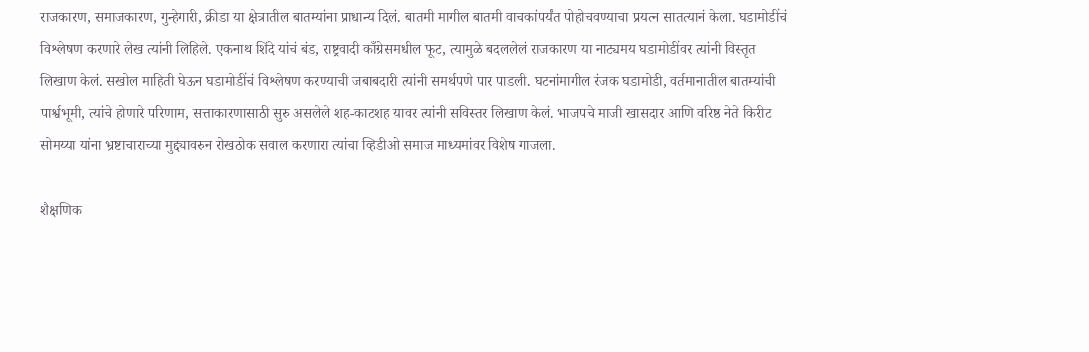राजकारण, समाजकारण, गुन्हेगारी, क्रीडा या क्षेत्रातील बातम्यांना प्राधान्य दिलं. बातमी मागील बातमी वाचकांपर्यंत पोहोचवण्याचा प्रयत्न सातत्यानं केला. घडामोडींचं विश्लेषण करणारे लेख त्यांनी लिहिले. एकनाथ शिंदे यांचं बंड, राष्ट्रवादी काँग्रेसमधील फूट, त्यामुळे बदललेलं राजकारण या नाट्यमय घडामोडींवर त्यांनी विस्तृत लिखाण केलं. सखोल माहिती घेऊन घडामोडींचं विश्लेषण करण्याची जबाबदारी त्यांनी समर्थपणे पार पाडली. घटनांमागील रंजक घडामोडी, वर्तमानातील बातम्यांची पार्श्वभूमी, त्यांचे होणारे परिणाम, सत्ताकारणासाठी सुरु असलेले शह-काटशह यावर त्यांनी सविस्तर लिखाण केलं. भाजपचे माजी खासदार आणि वरिष्ठ नेते किरीट सोमय्या यांना भ्रष्टाचाराच्या मुद्द्यावरुन रोखठोक सवाल करणारा त्यांचा व्हिडीओ समाज माध्यमांवर विशेष गाजला.

शैक्षणिक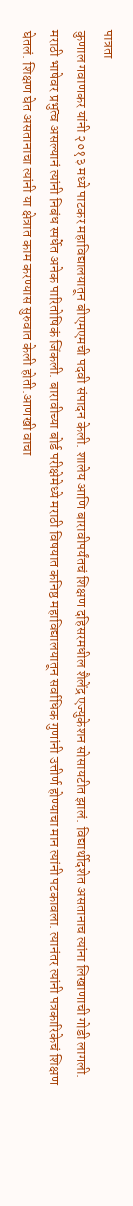पात्रता
कुणाल गवाणकर यांनी २०१३ मध्ये पाटकर महाविद्यालयातून बीएमएमची पदवी संपादन केली. शालेय आणि बारावीपर्यंतचं शिक्षण दहिसरमधील शैलेंद्र एज्युकेशन सोसायटीत झालं. विद्यार्थीदशेत असतानाच त्यांना लिखाणाची गोडी लागली. मराठी भाषेवर प्रभुत्व असल्यानं त्यांनी निबंध स्पर्धेत अनेक पारितोषिकं जिंकली. बारावीच्या बोर्ड परीक्षेमेध्ये मराठी विषयात कनिष्ठ महाविद्यालयातून सर्वाधिक गुणांनी उत्तीर्ण होण्याचा मान त्यांनी पटकावला. त्यानंतर त्यांनी पत्रकारिकेचं शिक्षण घेतलं. शिक्षण घेत असतानाचा त्यांनी या क्षेत्रात काम करण्यास सुरुवात केली होती.आणखी वाचा